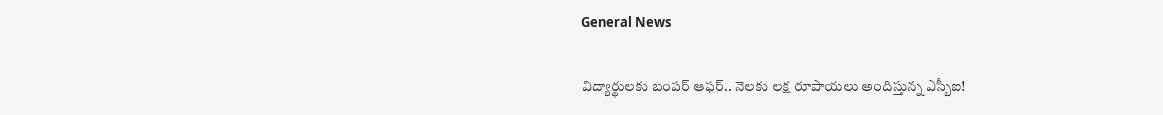General News

విద్యార్థులకు బంపర్ ఆఫర్.. నెలకు లక్ష రూపాయలు అందిస్తున్న ఎస్బీఐ!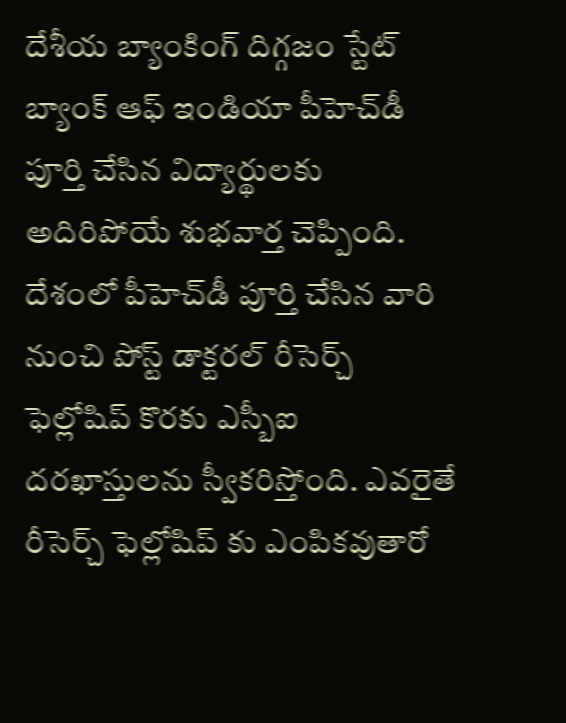దేశీయ బ్యాంకింగ్ దిగ్గజం స్టేట్ బ్యాంక్ ఆఫ్ ఇండియా పీహెచ్‌డీ పూర్తి చేసిన విద్యార్థులకు అదిరిపోయే శుభవార్త చెప్పింది. దేశంలో పీహెచ్‌డీ పూర్తి చేసిన వారి నుంచి పోస్ట్ డాక్టరల్ రీసెర్చ్ ఫెల్లోషిప్ కొరకు ఎస్బీఐ దరఖాస్తులను స్వీకరిస్తోంది. ఎవరైతే రీసెర్చ్ ఫెల్లోషిప్ కు ఎంపికవుతారో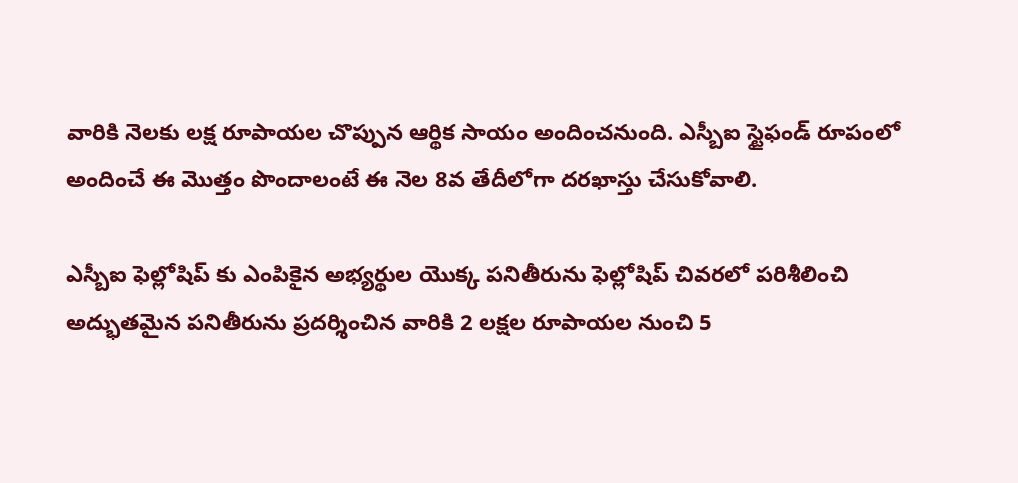వారికి నెలకు లక్ష రూపాయల చొప్పున ఆర్థిక సాయం అందించనుంది. ఎస్బీఐ స్టైఫండ్ రూపంలో అందించే ఈ మొత్తం పొందాలంటే ఈ నెల 8వ తేదీలోగా దరఖాస్తు చేసుకోవాలి.

ఎస్బీఐ ఫెల్లోషిప్ కు ఎంపికైన అభ్యర్థుల యొక్క పనితీరును ఫెల్లోషిప్ చివరలో పరిశీలించి అద్భుతమైన పనితీరును ప్రదర్శించిన వారికి 2 లక్షల రూపాయల నుంచి 5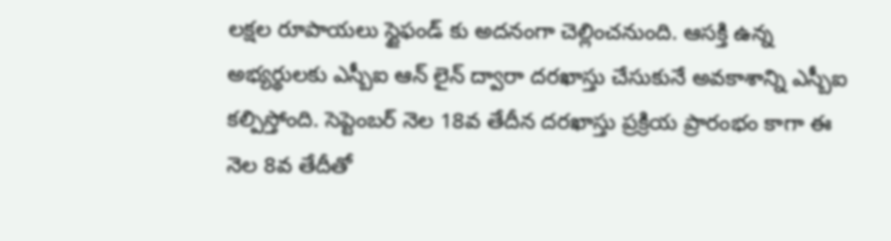లక్షల రూపాయలు స్టైఫండ్ కు అదనంగా చెల్లించనుంది. ఆసక్తి ఉన్న అభ్యర్థులకు ఎస్బీఐ ఆన్ లైన్ ద్వారా దరఖాస్తు చేసుకునే అవకాశాన్ని ఎస్బీఐ కల్పిస్తోంది. సెప్టెంబర్ నెల 18వ తేదీన దరఖాస్తు ప్రక్రియ ప్రారంభం కాగా ఈ నెల 8వ తేదీతో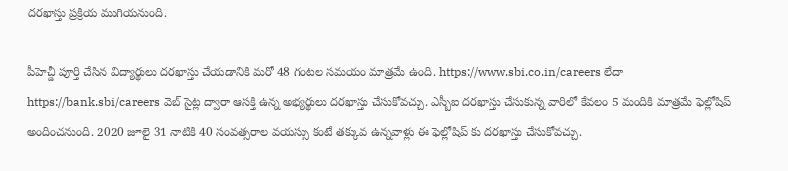దరఖాస్తు ప్రక్రియ ముగియనుంది.

పీహెచ్డీ పూర్తి చేసిన విద్యార్థులు దరఖాస్తు చేయడానికి మరో 48 గంటల సమయం మాత్రమే ఉంది. https://www.sbi.co.in/careers లేదా https://bank.sbi/careers వెబ్ సైట్ల ద్వారా ఆసక్తి ఉన్న అభ్యర్థులు దరఖాస్తు చేసుకోవచ్చు. ఎస్బీఐ దరఖాస్తు చేసుకున్న వారిలో కేవలం 5 మందికి మాత్రమే ఫెల్లోషిప్ అందించనుంది. 2020 జూలై 31 నాటికి 40 సంవత్సరాల వయస్సు కంటే తక్కువ ఉన్నవాళ్లు ఈ ఫెల్లోషిప్ కు దరఖాస్తు చేసుకోవచ్చు.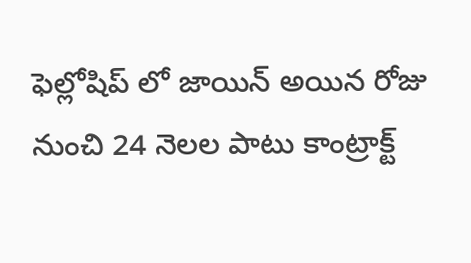ఫెల్లోషిప్ లో జాయిన్ అయిన రోజు నుంచి 24 నెలల పాటు కాంట్రాక్ట్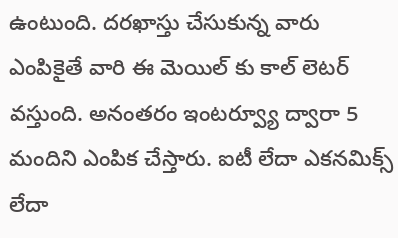ఉంటుంది. దరఖాస్తు చేసుకున్న వారు ఎంపికైతే వారి ఈ మెయిల్ కు కాల్ లెటర్ వస్తుంది. అనంతరం ఇంటర్వ్యూ ద్వారా 5 మందిని ఎంపిక చేస్తారు. ఐటీ లేదా ఎకనమిక్స్‌ లేదా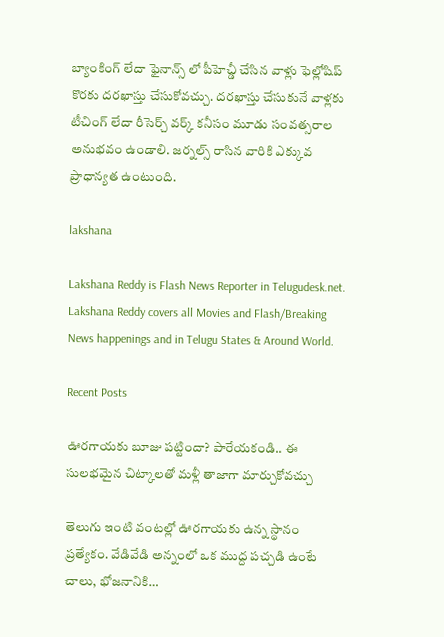బ్యాంకింగ్ లేదా ఫైనాన్స్ లో పీహెచ్డీ చేసిన వాళ్లు ఫెల్లోషిప్ కొరకు దరఖాస్తు చేసుకోవచ్చు. దరఖాస్తు చేసుకునే వాళ్లకు టీచింగ్ లేదా రీసెర్చ్‌ వర్క్ కనీసం మూడు సంవత్సరాల అనుభవం ఉండాలి. జర్నల్స్ రాసిన వారికి ఎక్కువ ప్రాధాన్యత ఉంటుంది.

lakshana

Lakshana Reddy is Flash News Reporter in Telugudesk.net. Lakshana Reddy covers all Movies and Flash/Breaking News happenings and in Telugu States & Around World.

Recent Posts

ఊరగాయకు బూజు పట్టిందా? పారేయకండి.. ఈ సులభమైన చిట్కాలతో మళ్లీ తాజాగా మార్చుకోవచ్చు

తెలుగు ఇంటి వంటల్లో ఊరగాయకు ఉన్న స్థానం ప్రత్యేకం. వేడివేడి అన్నంలో ఒక ముద్ద పచ్చడి ఉంటే చాలు, భోజనానికి…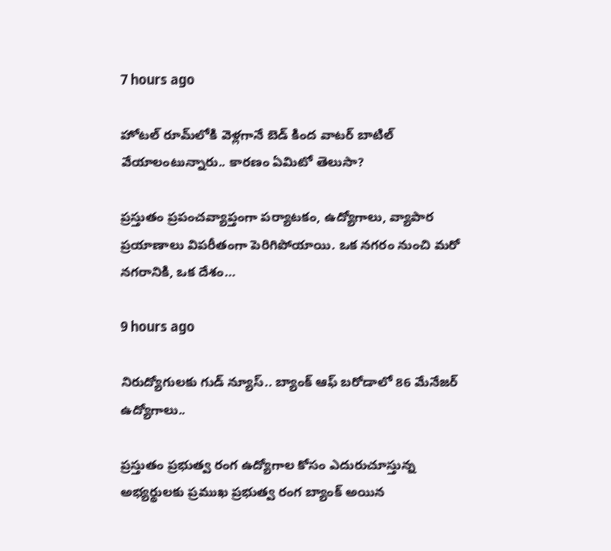7 hours ago

హోటల్ రూమ్‌లోకి వెళ్లగానే బెడ్ కింద వాటర్ బాటిల్ వేయాలంటున్నారు.. కారణం ఏమిటో తెలుసా?

ప్రస్తుతం ప్రపంచవ్యాప్తంగా పర్యాటకం, ఉద్యోగాలు, వ్యాపార ప్రయాణాలు విపరీతంగా పెరిగిపోయాయి. ఒక నగరం నుంచి మరో నగరానికి, ఒక దేశం…

9 hours ago

నిరుద్యోగులకు గుడ్ న్యూస్.. బ్యాంక్ ఆఫ్ బరోడాలో 86 మేనేజర్ ఉద్యోగాలు..

ప్రస్తుతం ప్రభుత్వ రంగ ఉద్యోగాల కోసం ఎదురుచూస్తున్న అభ్యర్థులకు ప్రముఖ ప్రభుత్వ రంగ బ్యాంక్ అయిన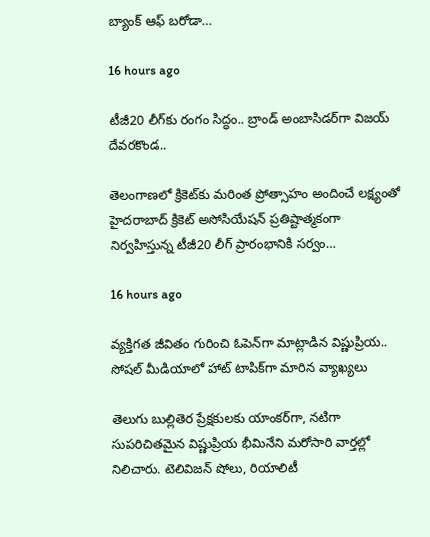బ్యాంక్ ఆఫ్ బరోడా…

16 hours ago

టీజీ20 లీగ్‌కు రంగం సిద్ధం.. బ్రాండ్ అంబాసిడర్‌గా విజయ్ దేవరకొండ..

తెలంగాణలో క్రికెట్‌కు మరింత ప్రోత్సాహం అందించే లక్ష్యంతో హైదరాబాద్ క్రికెట్ అసోసియేషన్ ప్రతిష్టాత్మకంగా నిర్వహిస్తున్న టీజీ20 లీగ్ ప్రారంభానికి సర్వం…

16 hours ago

వ్యక్తిగత జీవితం గురించి ఓపెన్‌గా మాట్లాడిన విష్ణుప్రియ.. సోషల్ మీడియాలో హాట్ టాపిక్‌గా మారిన వ్యాఖ్యలు

తెలుగు బుల్లితెర ప్రేక్షకులకు యాంకర్‌గా, నటిగా సుపరిచితమైన విష్ణుప్రియ భీమినేని మరోసారి వార్తల్లో నిలిచారు. టెలివిజన్ షోలు, రియాలిటీ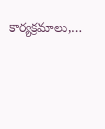కార్యక్రమాలు,…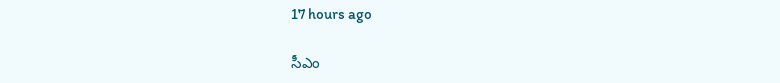17 hours ago

సీఎం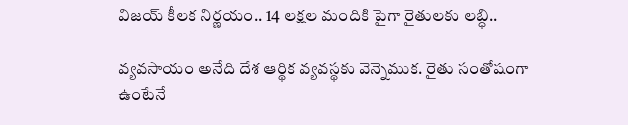విజయ్ కీలక నిర్ణయం.. 14 లక్షల మందికి పైగా రైతులకు లబ్ధి..

వ్యవసాయం అనేది దేశ ఆర్థిక వ్యవస్థకు వెన్నెముక. రైతు సంతోషంగా ఉంటేనే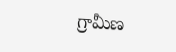గ్రామీణ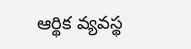ఆర్థిక వ్యవస్థ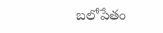బలోపేతం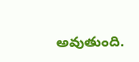అవుతుంది.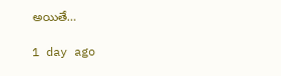అయితే…

1 day ago